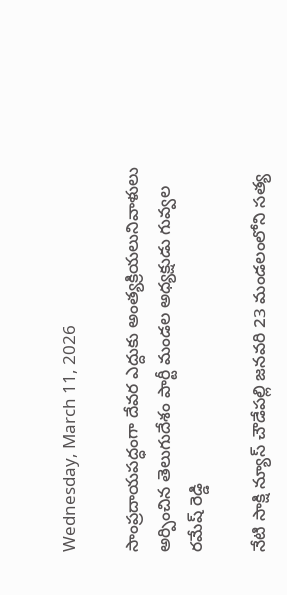Wednesday, March 11, 2026

సాంప్రదాయపద్ధంగా దేవర ఎద్దుకు అంత్యక్రియలునివాళులు అర్పించిన తెలుగుదేశం పార్టీ మండల అధ్యక్షుడు గువ్వల రమేష్ రెడ్డి

నేటి సాక్షి న్యూస్ చౌడేపల్లి జనవరి 23 మండలంలోని సత్య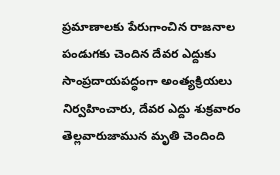ప్రమాణాలకు పేరుగాంచిన రాజనాల పండుగకు చెందిన దేవర ఎద్దుకు సాంప్రదాయపద్ధంగా అంత్యక్రియలు నిర్వహించారు, దేవర ఎద్దు శుక్రవారం తెల్లవారుజామున మృతి చెందింది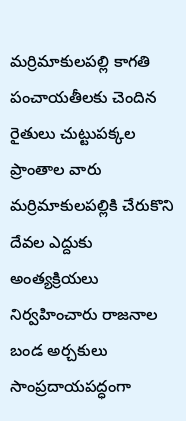మర్రిమాకులపల్లి కాగతి పంచాయతీలకు చెందిన రైతులు చుట్టుపక్కల ప్రాంతాల వారు మర్రిమాకులపల్లికి చేరుకొని దేవల ఎద్దుకు అంత్యక్రియలు నిర్వహించారు రాజనాల బండ అర్చకులు సాంప్రదాయపద్ధంగా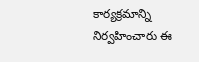కార్యక్రమాన్ని నిర్వహించారు ఈ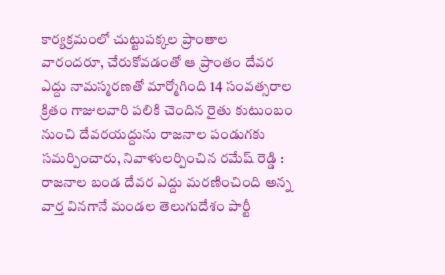కార్యక్రమంలో చుట్టుపక్కల ప్రాంతాల వారందరూ, చేరుకోవడంతో ఆ ప్రాంతం దేవర ఎద్దు నామస్మరణతో మార్మోగింది 14 సంవత్సరాల క్రితం గాజులవారి పలికి చెందిన రైతు కుటుంబం నుంచి దేవరయద్దును రాజనాల పండుగకు సమర్పించారు, నివాళులర్పించిన రమేష్ రెడ్డి : రాజనాల బండ దేవర ఎద్దు మరణించింది అన్న వార్త వినగానే మండల తెలుగుదేశం పార్టీ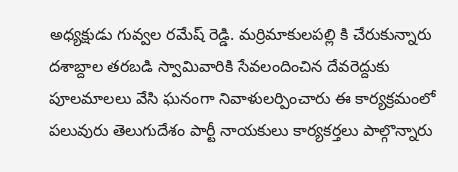అధ్యక్షుడు గువ్వల రమేష్ రెడ్డి. మర్రిమాకులపల్లి కి చేరుకున్నారు దశాబ్దాల తరబడి స్వామివారికి సేవలందించిన దేవరెద్దుకు పూలమాలలు వేసి ఘనంగా నివాళులర్పించారు ఈ కార్యక్రమంలో పలువురు తెలుగుదేశం పార్టీ నాయకులు కార్యకర్తలు పాల్గొన్నారు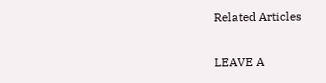Related Articles

LEAVE A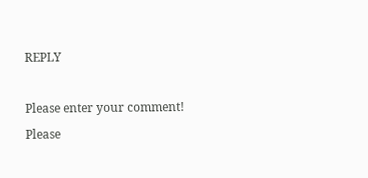REPLY

Please enter your comment!
Please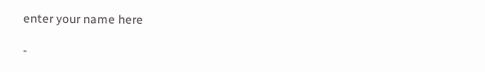enter your name here

-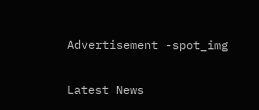Advertisement -spot_img

Latest News